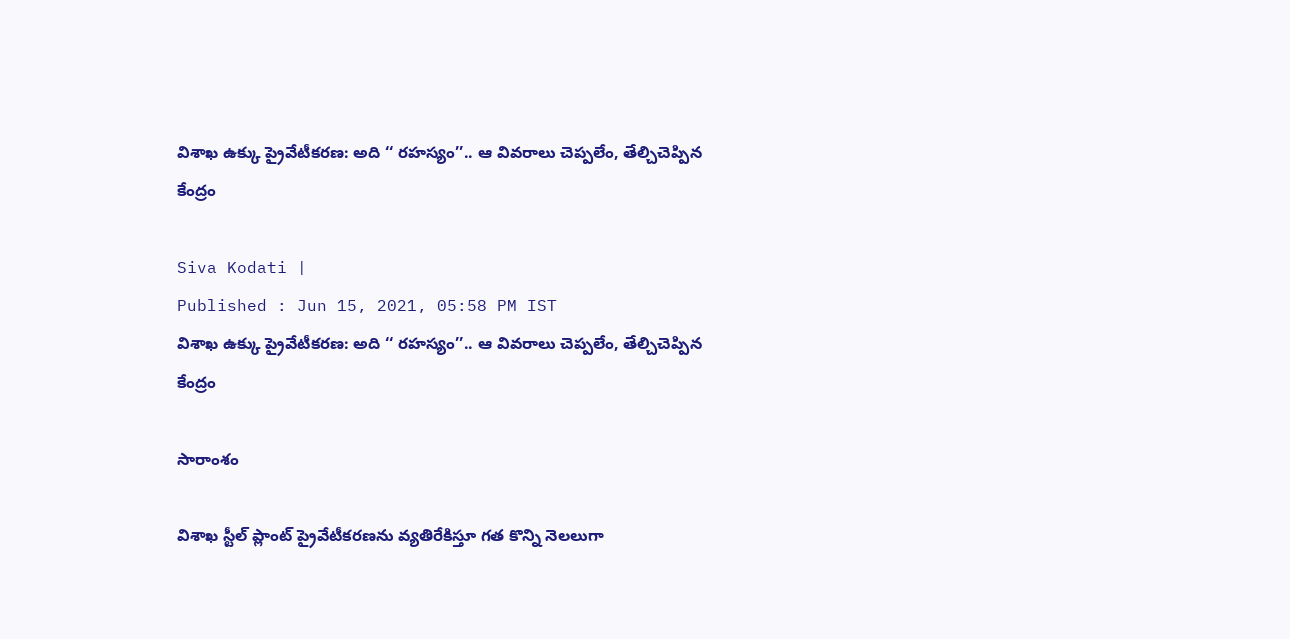విశాఖ ఉక్కు ప్రైవేటీకరణ: అది ‘‘ రహస్యం’’.. ఆ వివరాలు చెప్పలేం, తేల్చిచెప్పిన కేంద్రం

Siva Kodati |
Published : Jun 15, 2021, 05:58 PM IST
విశాఖ ఉక్కు ప్రైవేటీకరణ: అది ‘‘ రహస్యం’’.. ఆ వివరాలు చెప్పలేం, తేల్చిచెప్పిన కేంద్రం

సారాంశం

విశాఖ స్టీల్‌ ప్లాంట్‌ ప్రైవేటీకరణను వ్యతిరేకిస్తూ గత కొన్ని నెలలుగా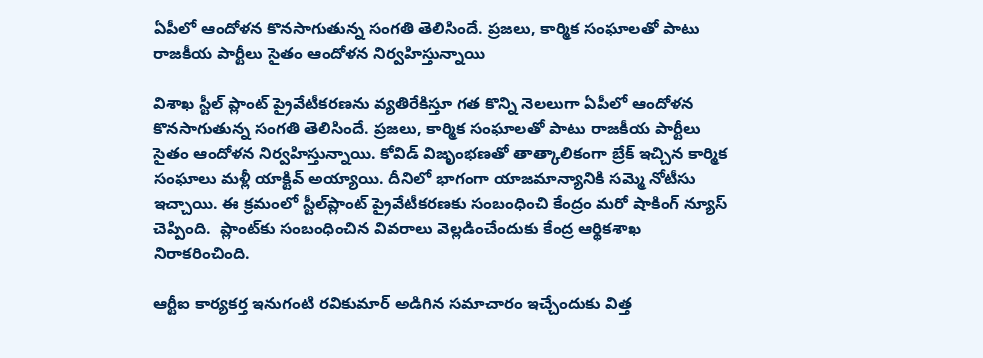ఏపీలో ఆందోళన కొనసాగుతున్న సంగతి తెలిసిందే. ప్రజలు, కార్మిక సంఘాలతో పాటు రాజకీయ పార్టీలు సైతం ఆందోళన నిర్వహిస్తున్నాయి

విశాఖ స్టీల్‌ ప్లాంట్‌ ప్రైవేటీకరణను వ్యతిరేకిస్తూ గత కొన్ని నెలలుగా ఏపీలో ఆందోళన కొనసాగుతున్న సంగతి తెలిసిందే. ప్రజలు, కార్మిక సంఘాలతో పాటు రాజకీయ పార్టీలు సైతం ఆందోళన నిర్వహిస్తున్నాయి. కోవిడ్‌ విజృంభణతో తాత్కాలికంగా బ్రేక్ ఇచ్చిన కార్మిక సంఘాలు మళ్లీ యాక్టివ్ అయ్యాయి. దీనిలో భాగంగా యాజమాన్యానికి సమ్మె నోటీసు ఇచ్చాయి. ఈ క్రమంలో స్టీల్‌ప్లాంట్‌ ప్రైవేటీకరణకు సంబంధించి కేంద్రం మరో షాకింగ్ న్యూస్ చెప్పింది.  ప్లాంట్‌కు సంబంధించిన వివరాలు వెల్లడించేందుకు కేంద్ర ఆర్థికశాఖ నిరాకరించింది.

ఆర్టీఐ కార్యకర్త ఇనుగంటి రవికుమార్‌ అడిగిన సమాచారం ఇచ్చేందుకు విత్త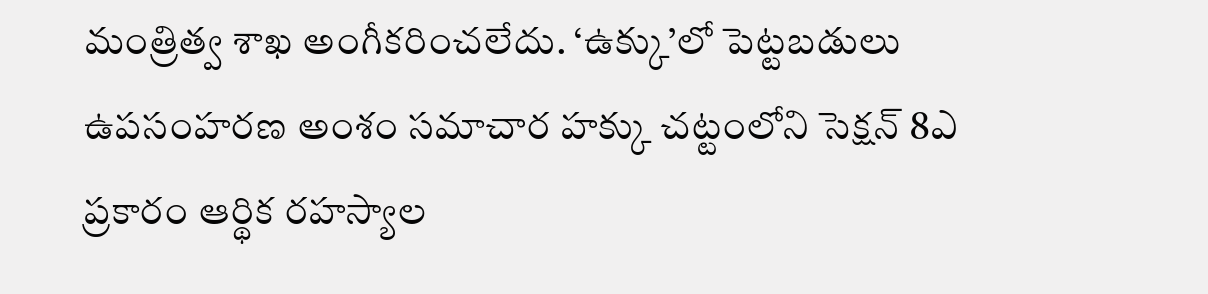మంత్రిత్వ శాఖ అంగీకరించలేదు. ‘ఉక్కు’లో పెట్టబడులు ఉపసంహరణ అంశం సమాచార హక్కు చట్టంలోని సెక్షన్‌ 8ఎ ప్రకారం ఆర్థిక రహస్యాల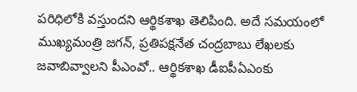పరిధిలోకి వస్తుందని ఆర్థికశాఖ తెలిపింది. అదే సమయంలో ముఖ్యమంత్రి జగన్‌, ప్రతిపక్షనేత చంద్రబాబు లేఖలకు జవాబివ్వాలని పీఎంవో.. ఆర్థికశాఖ డీఐపీఏఎంకు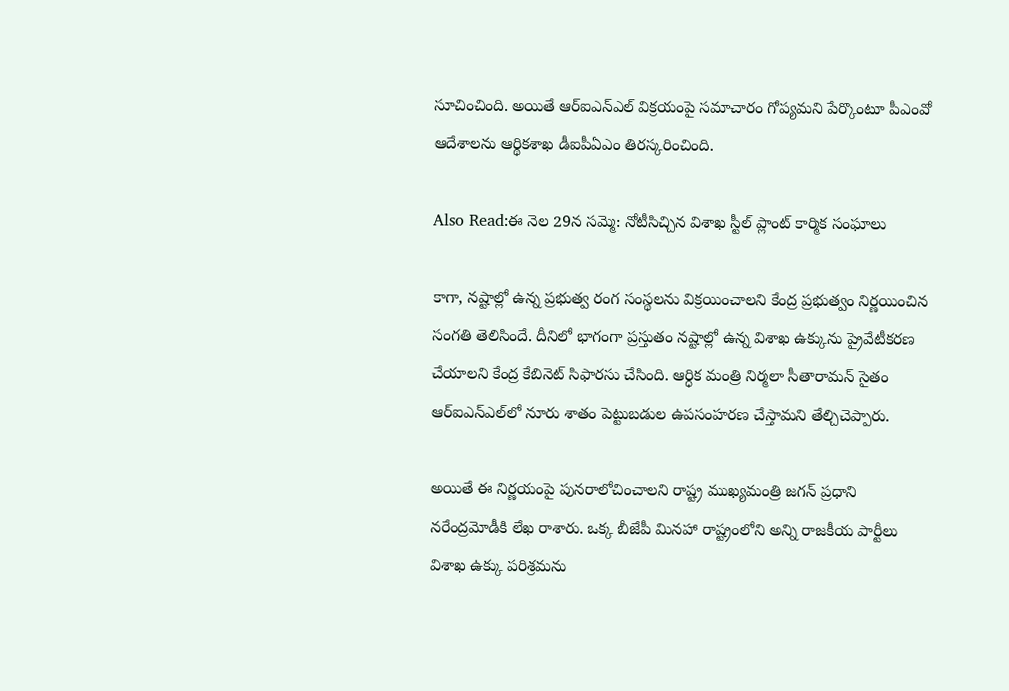సూచించింది. అయితే ఆర్‌ఐఎన్‌ఎల్‌ విక్రయంపై సమాచారం గోప్యమని పేర్కొంటూ పీఎంవో ఆదేశాలను ఆర్థికశాఖ డీఐపీఏఎం తిరస్కరించింది.

Also Read:ఈ నెల 29న సమ్మె: నోటీసిచ్చిన విశాఖ స్టీల్ ప్లాంట్ కార్మిక సంఘాలు

కాగా, నష్టాల్లో ఉన్న ప్రభుత్వ రంగ సంస్థలను విక్రయించాలని కేంద్ర ప్రభుత్వం నిర్ణయించిన సంగతి తెలిసిందే. దీనిలో భాగంగా ప్రస్తుతం నష్టాల్లో ఉన్న విశాఖ ఉక్కును ప్రైవేటీకరణ చేయాలని కేంద్ర కేబినెట్‌ సిఫారసు చేసింది. ఆర్ధిక మంత్రి నిర్మలా సీతారామన్ సైతం ఆర్ఐఎన్ఎల్‌లో నూరు శాతం పెట్టుబడుల ఉపసంహరణ చేస్తామని తేల్చిచెప్పారు.

అయితే ఈ నిర్ణయంపై పునరాలోచించాలని రాష్ట్ర ముఖ్యమంత్రి జగన్‌ ప్రధాని నరేంద్రమోడీకి లేఖ రాశారు. ఒక్క బీజేపీ మినహా రాష్ట్రంలోని అన్ని రాజకీయ పార్టీలు విశాఖ ఉక్కు పరిశ్రమను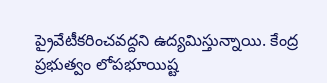ప్రైవేటీకరించవద్దని ఉద్యమిస్తున్నాయి. కేంద్ర ప్రభుత్వం లోపభూయిష్ట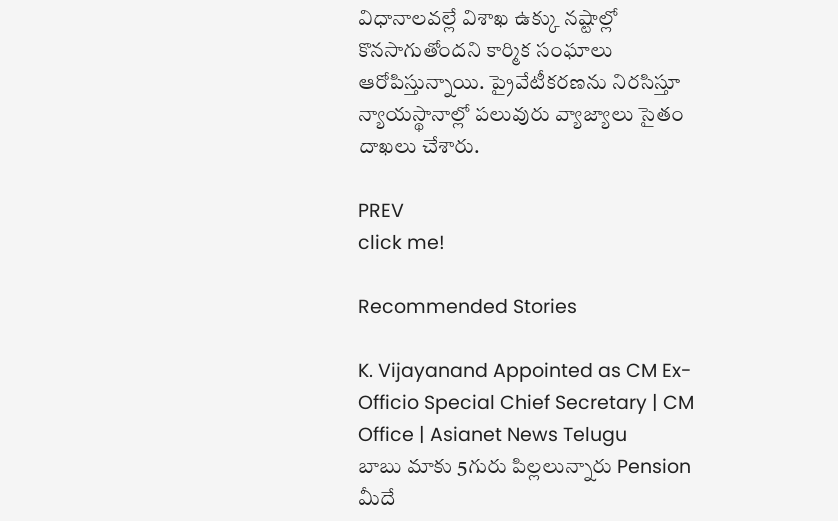విధానాలవల్లే విశాఖ ఉక్కు నష్టాల్లో కొనసాగుతోందని కార్మిక సంఘాలు ఆరోపిస్తున్నాయి. ప్రైవేటీకరణను నిరసిస్తూ న్యాయస్థానాల్లో పలువురు వ్యాజ్యాలు సైతం దాఖలు చేశారు.

PREV
click me!

Recommended Stories

K. Vijayanand Appointed as CM Ex-Officio Special Chief Secretary | CM Office | Asianet News Telugu
బాబు మాకు 5గురు పిల్లలున్నారు Pension మీదే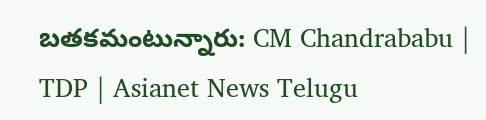బతకమంటున్నారు: CM Chandrababu | TDP | Asianet News Telugu